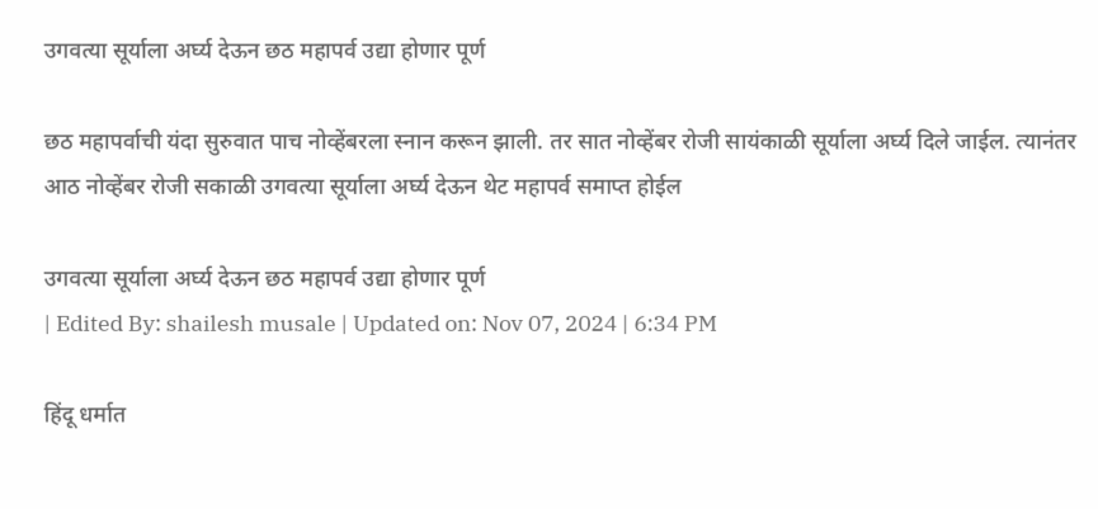उगवत्या सूर्याला अर्घ्य देऊन छठ महापर्व उद्या होणार पूर्ण

छठ महापर्वाची यंदा सुरुवात पाच नोव्हेंबरला स्नान करून झाली. तर सात नोव्हेंबर रोजी सायंकाळी सूर्याला अर्घ्य दिले जाईल. त्यानंतर आठ नोव्हेंबर रोजी सकाळी उगवत्या सूर्याला अर्घ्य देऊन थेट महापर्व समाप्त होईल

उगवत्या सूर्याला अर्घ्य देऊन छठ महापर्व उद्या होणार पूर्ण
| Edited By: shailesh musale | Updated on: Nov 07, 2024 | 6:34 PM

हिंदू धर्मात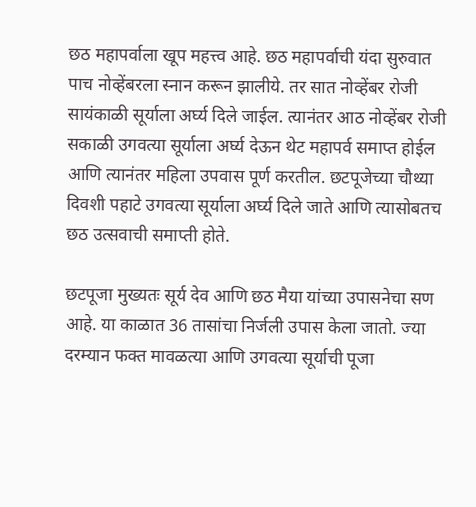छठ महापर्वाला खूप महत्त्व आहे. छठ महापर्वाची यंदा सुरुवात पाच नोव्हेंबरला स्नान करून झालीये. तर सात नोव्हेंबर रोजी सायंकाळी सूर्याला अर्घ्य दिले जाईल. त्यानंतर आठ नोव्हेंबर रोजी सकाळी उगवत्या सूर्याला अर्घ्य देऊन थेट महापर्व समाप्त होईल आणि त्यानंतर महिला उपवास पूर्ण करतील. छटपूजेच्या चौथ्या दिवशी पहाटे उगवत्या सूर्याला अर्घ्य दिले जाते आणि त्यासोबतच छठ उत्सवाची समाप्ती होते.

छटपूजा मुख्यतः सूर्य देव आणि छठ मैया यांच्या उपासनेचा सण आहे. या काळात 36 तासांचा निर्जली उपास केला जातो. ज्या दरम्यान फक्त मावळत्या आणि उगवत्या सूर्याची पूजा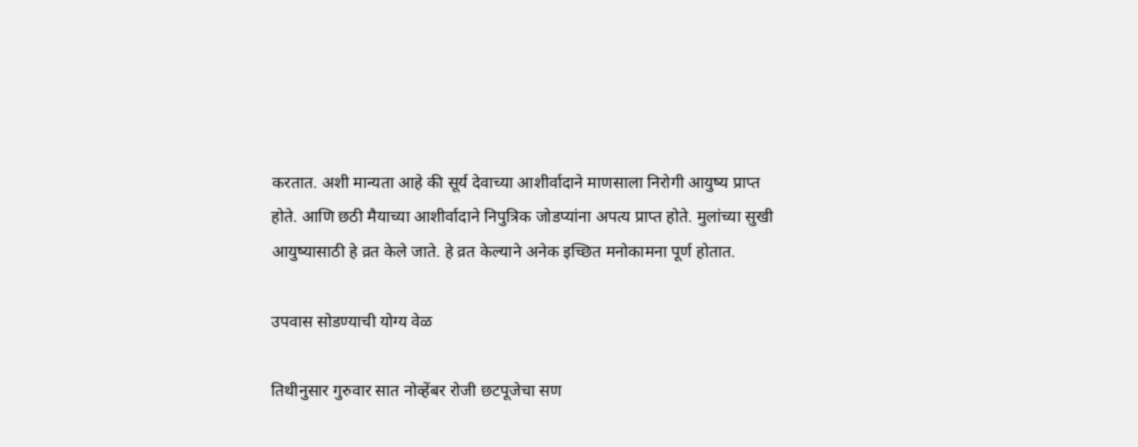करतात. अशी मान्यता आहे की सूर्य देवाच्या आशीर्वादाने माणसाला निरोगी आयुष्य प्राप्त होते. आणि छठी मैयाच्या आशीर्वादाने निपुत्रिक जोडप्यांना अपत्य प्राप्त होते. मुलांच्या सुखी आयुष्यासाठी हे व्रत केले जाते. हे व्रत केल्याने अनेक इच्छित मनोकामना पूर्ण होतात.

उपवास सोडण्याची योग्य वेळ

तिथीनुसार गुरुवार सात नोव्हेंबर रोजी छटपूजेचा सण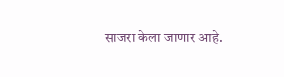साजरा केला जाणार आहे.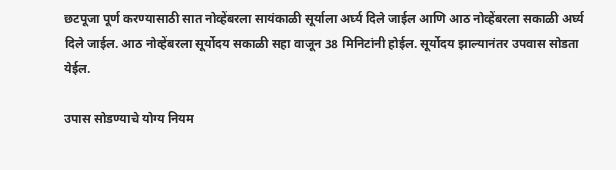छटपूजा पूर्ण करण्यासाठी सात नोव्हेंबरला सायंकाळी सूर्याला अर्घ्य दिले जाईल आणि आठ नोव्हेंबरला सकाळी अर्घ्य दिले जाईल. आठ नोव्हेंबरला सूर्योदय सकाळी सहा वाजून 38 मिनिटांनी होईल. सूर्योदय झाल्यानंतर उपवास सोडता येईल.

उपास सोडण्याचे योग्य नियम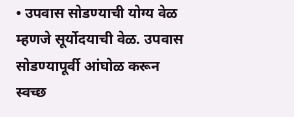• उपवास सोडण्याची योग्य वेळ म्हणजे सूर्योदयाची वेळ. उपवास सोडण्यापूर्वी आंघोळ करून स्वच्छ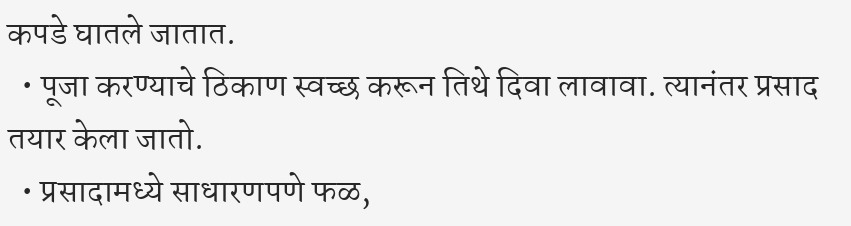कपडे घातले जातात.
  • पूजा करण्याचे ठिकाण स्वच्छ करून तिथे दिवा लावावा. त्यानंतर प्रसाद तयार केला जातो.
  • प्रसादामध्ये साधारणपणे फळ,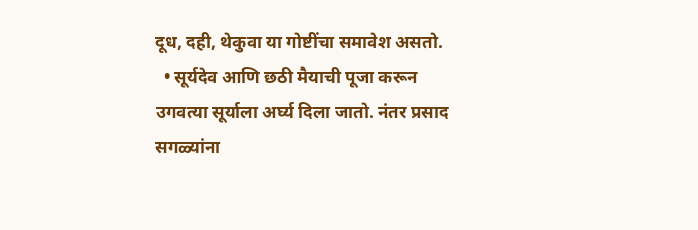दूध, दही, थेकुवा या गोष्टींचा समावेश असतो.
  • सूर्यदेव आणि छठी मैयाची पूजा करून उगवत्या सूर्याला अर्घ्य दिला जातो. नंतर प्रसाद सगळ्यांना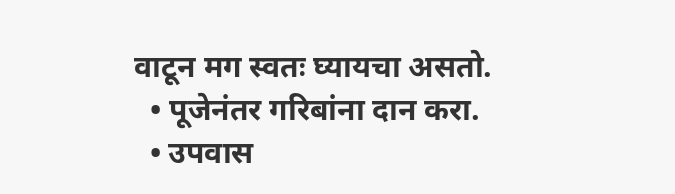वाटून मग स्वतः घ्यायचा असतो.
  • पूजेनंतर गरिबांना दान करा.
  • उपवास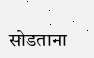सोडताना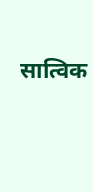सात्विक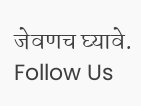जेवणच घ्यावे.
Follow Us